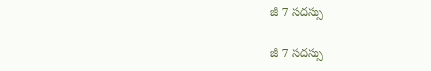జీ 7 సదస్సు

జీ 7 సదస్సు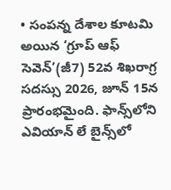• సంపన్న దేశాల కూటమి అయిన ‘గ్రూప్‌ ఆఫ్‌ సెవెన్‌’(జీ7) 52వ శిఖరాగ్ర సదస్సు 2026, జూన్‌ 15న ప్రారంభమైంది. ఫాన్స్‌లోని ఎవియాన్‌ లే బైన్స్‌లో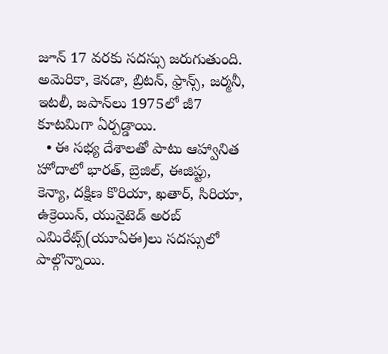జూన్‌ 17 వరకు సదస్సు జరుగుతుంది. అమెరికా, కెనడా, బ్రిటన్, ఫ్రాన్స్, జర్మనీ, ఇటలీ, జపాన్‌లు 1975లో జీ7 కూటమిగా ఏర్పడ్డాయి.
  • ఈ సభ్య దేశాలతో పాటు ఆహ్వానిత హోదాలో భారత్, బ్రెజిల్, ఈజిప్టు, కెన్యా, దక్షిణ కొరియా, ఖతార్, సిరియా, ఉక్రెయిన్, యునైటెడ్‌ అరబ్‌ ఎమిరేట్స్‌(యూఏఈ)లు సదస్సులో పాల్గొన్నాయి.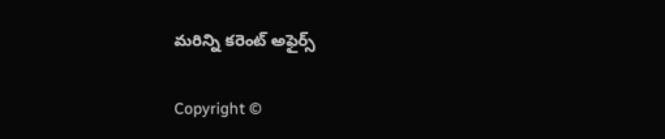మరిన్ని కరెంట్ అఫైర్స్

Copyright ©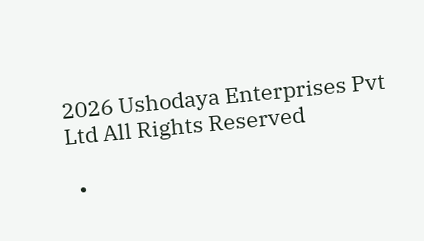2026 Ushodaya Enterprises Pvt Ltd All Rights Reserved

  •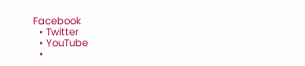Facebook
  • Twitter
  • YouTube
  •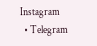Instagram
  • Telegram